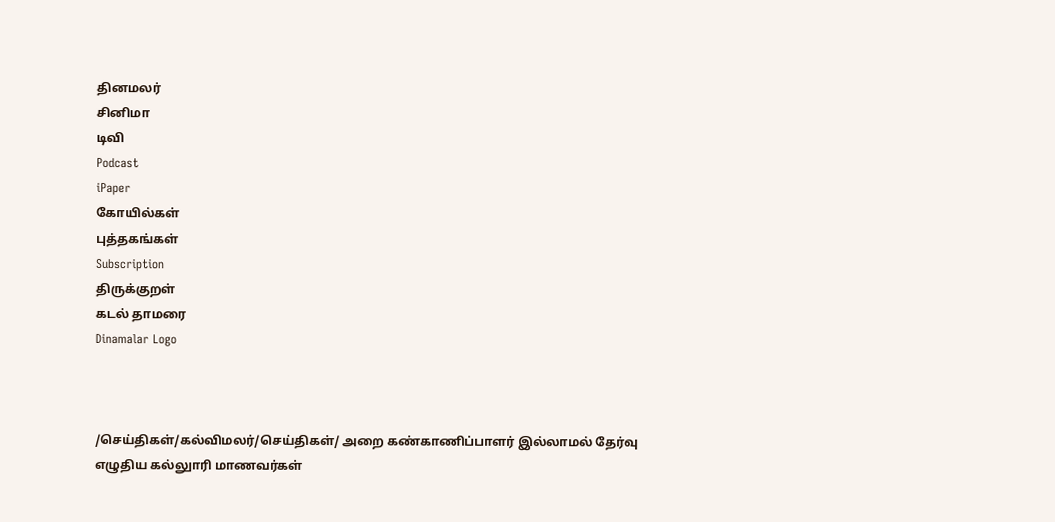தினமலர்
சினிமா
டிவி
Podcast
iPaper
கோயில்கள்
புத்தகங்கள்
Subscription
திருக்குறள்
கடல் தாமரை
Dinamalar Logo



/செய்திகள்/கல்விமலர்/செய்திகள்/ அறை கண்காணிப்பாளர் இல்லாமல் தேர்வு எழுதிய கல்லுாரி மாணவர்கள்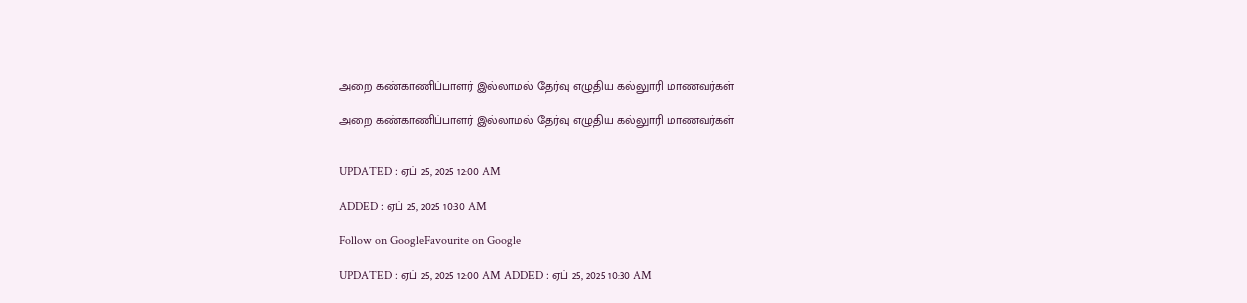அறை கண்காணிப்பாளர் இல்லாமல் தேர்வு எழுதிய கல்லுாரி மாணவர்கள்

அறை கண்காணிப்பாளர் இல்லாமல் தேர்வு எழுதிய கல்லுாரி மாணவர்கள்


UPDATED : ஏப் 25, 2025 12:00 AM

ADDED : ஏப் 25, 2025 10:30 AM

Follow on GoogleFavourite on Google

UPDATED : ஏப் 25, 2025 12:00 AM ADDED : ஏப் 25, 2025 10:30 AM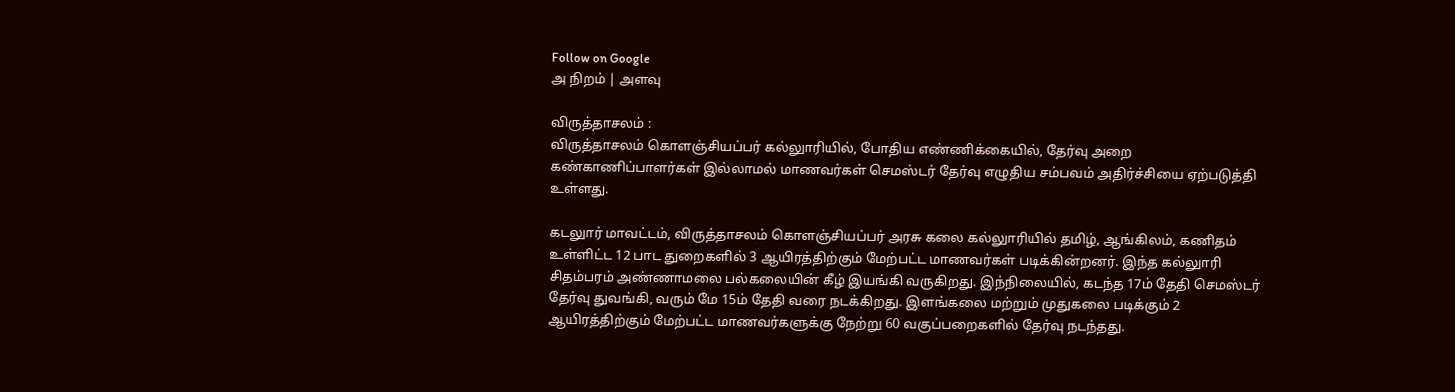Follow on Google
அ நிறம் | அளவு

விருத்தாசலம் :
விருத்தாசலம் கொளஞ்சியப்பர் கல்லுாரியில், போதிய எண்ணிக்கையில், தேர்வு அறை கண்காணிப்பாளர்கள் இல்லாமல் மாணவர்கள் செமஸ்டர் தேர்வு எழுதிய சம்பவம் அதிர்ச்சியை ஏற்படுத்தி உள்ளது.

கடலுார் மாவட்டம், விருத்தாசலம் கொளஞ்சியப்பர் அரசு கலை கல்லுாரியில் தமிழ், ஆங்கிலம், கணிதம் உள்ளிட்ட 12 பாட துறைகளில் 3 ஆயிரத்திற்கும் மேற்பட்ட மாணவர்கள் படிக்கின்றனர். இந்த கல்லுாரி சிதம்பரம் அண்ணாமலை பல்கலையின் கீழ் இயங்கி வருகிறது. இந்நிலையில், கடந்த 17ம் தேதி செமஸ்டர் தேர்வு துவங்கி, வரும் மே 15ம் தேதி வரை நடக்கிறது. இளங்கலை மற்றும் முதுகலை படிக்கும் 2 ஆயிரத்திற்கும் மேற்பட்ட மாணவர்களுக்கு நேற்று 60 வகுப்பறைகளில் தேர்வு நடந்தது.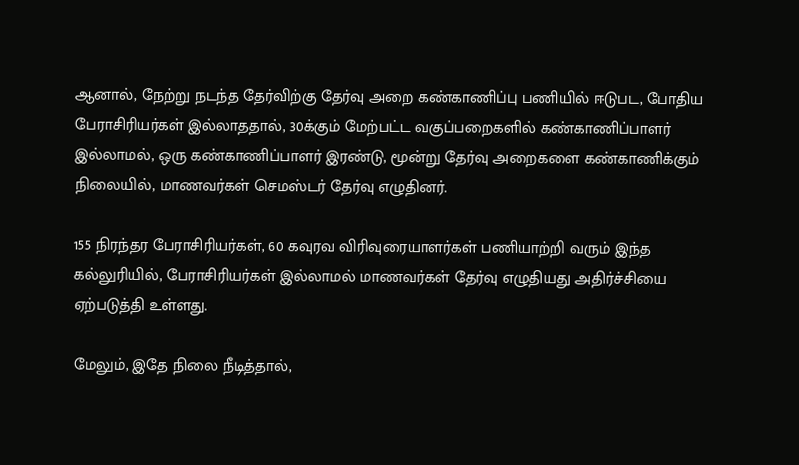ஆனால், நேற்று நடந்த தேர்விற்கு தேர்வு அறை கண்காணிப்பு பணியில் ஈடுபட, போதிய பேராசிரியர்கள் இல்லாததால், 30க்கும் மேற்பட்ட வகுப்பறைகளில் கண்காணிப்பாளர் இல்லாமல், ஒரு கண்காணிப்பாளர் இரண்டு, மூன்று தேர்வு அறைகளை கண்காணிக்கும் நிலையில், மாணவர்கள் செமஸ்டர் தேர்வு எழுதினர்.

155 நிரந்தர பேராசிரியர்கள், 60 கவுரவ விரிவுரையாளர்கள் பணியாற்றி வரும் இந்த கல்லுரியில், பேராசிரியர்கள் இல்லாமல் மாணவர்கள் தேர்வு எழுதியது அதிர்ச்சியை ஏற்படுத்தி உள்ளது.

மேலும், இதே நிலை நீடித்தால்,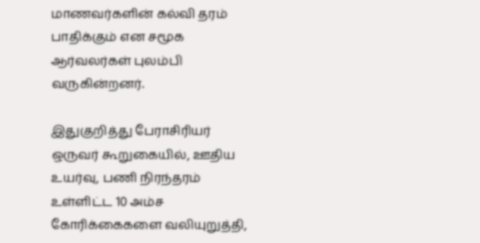மாணவர்களின் கல்வி தரம் பாதிக்கும் என சமூக ஆர்வலர்கள் புலம்பி வருகின்றனர்.

இதுகுறித்து பேராசிரியர் ஒருவர் கூறுகையில், ஊதிய உயர்வு, பணி நிரந்தரம் உள்ளிட்ட 10 அம்ச கோரிக்கைகளை வலியுறுத்தி,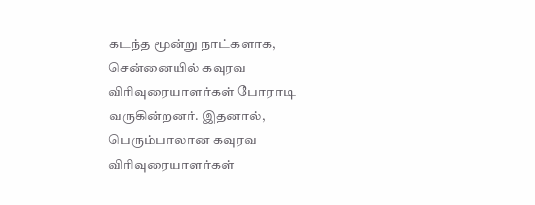கடந்த மூன்று நாட்களாக, சென்னையில் கவுரவ விரிவுரையாளர்கள் போராடி வருகின்றனர். இதனால், பெரும்பாலான கவுரவ விரிவுரையாளர்கள்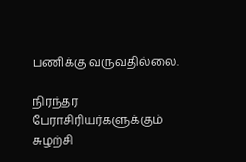பணிக்கு வருவதில்லை.

நிரந்தர பேராசிரியர்களுக்கும் சுழற்சி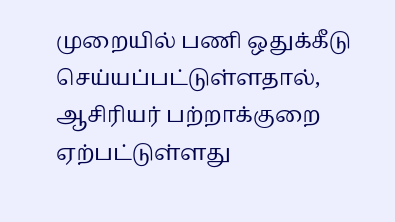முறையில் பணி ஒதுக்கீடு செய்யப்பட்டுள்ளதால், ஆசிரியர் பற்றாக்குறை ஏற்பட்டுள்ளது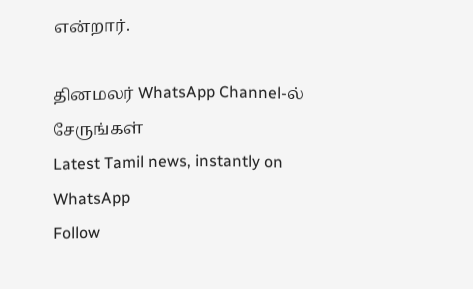என்றார்.

தினமலர் WhatsApp Channel-ல் சேருங்கள்
Latest Tamil news, instantly on WhatsApp
Follow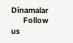Dinamalar
      Follow us